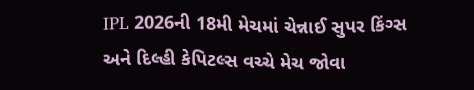IPL 2026ની 18મી મેચમાં ચેન્નાઈ સુપર કિંગ્સ અને દિલ્હી કેપિટલ્સ વચ્ચે મેચ જોવા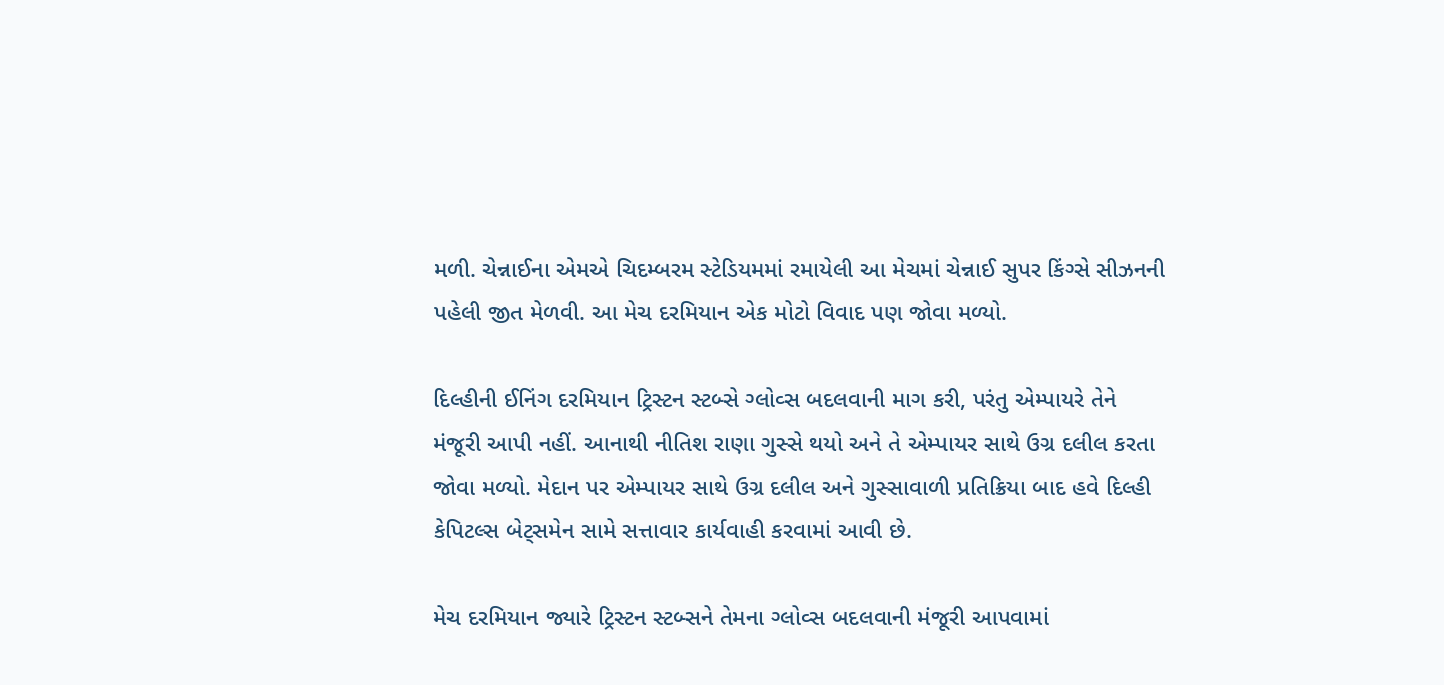મળી. ચેન્નાઈના એમએ ચિદમ્બરમ સ્ટેડિયમમાં રમાયેલી આ મેચમાં ચેન્નાઈ સુપર કિંગ્સે સીઝનની પહેલી જીત મેળવી. આ મેચ દરમિયાન એક મોટો વિવાદ પણ જોવા મળ્યો.

દિલ્હીની ઈનિંગ દરમિયાન ટ્રિસ્ટન સ્ટબ્સે ગ્લોવ્સ બદલવાની માગ કરી, પરંતુ એમ્પાયરે તેને મંજૂરી આપી નહીં. આનાથી નીતિશ રાણા ગુસ્સે થયો અને તે એમ્પાયર સાથે ઉગ્ર દલીલ કરતા જોવા મળ્યો. મેદાન પર એમ્પાયર સાથે ઉગ્ર દલીલ અને ગુસ્સાવાળી પ્રતિક્રિયા બાદ હવે દિલ્હી કેપિટલ્સ બેટ્સમેન સામે સત્તાવાર કાર્યવાહી કરવામાં આવી છે.

મેચ દરમિયાન જ્યારે ટ્રિસ્ટન સ્ટબ્સને તેમના ગ્લોવ્સ બદલવાની મંજૂરી આપવામાં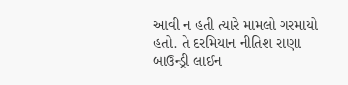આવી ન હતી ત્યારે મામલો ગરમાયો હતો. તે દરમિયાન નીતિશ રાણા બાઉન્ડ્રી લાઈન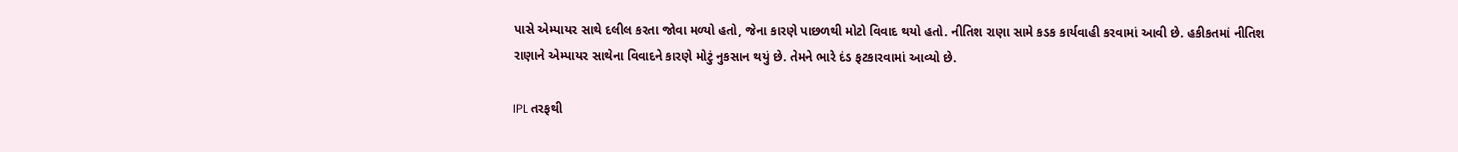પાસે એમ્પાયર સાથે દલીલ કરતા જોવા મળ્યો હતો, જેના કારણે પાછળથી મોટો વિવાદ થયો હતો. નીતિશ રાણા સામે કડક કાર્યવાહી કરવામાં આવી છે. હકીકતમાં નીતિશ રાણાને એમ્પાયર સાથેના વિવાદને કારણે મોટું નુકસાન થયું છે. તેમને ભારે દંડ ફટકારવામાં આવ્યો છે.

IPL તરફથી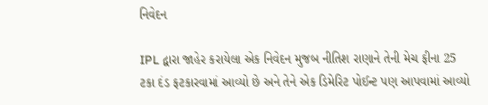નિવેદન

IPL દ્વારા જાહેર કરાયેલા એક નિવેદન મુજબ નીતિશ રાણાને તેની મેચ ફીના 25 ટકા દંડ ફટકારવામાં આવ્યો છે અને તેને એક ડિમેરિટ પોઈન્ટ પણ આપવામાં આવ્યો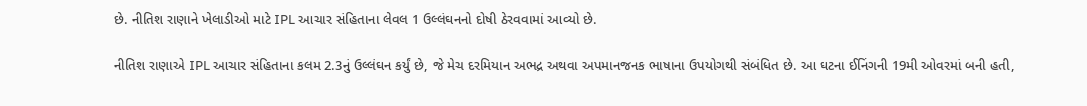છે. નીતિશ રાણાને ખેલાડીઓ માટે IPL આચાર સંહિતાના લેવલ 1 ઉલ્લંઘનનો દોષી ઠેરવવામાં આવ્યો છે.

નીતિશ રાણાએ IPL આચાર સંહિતાના કલમ 2.3નું ઉલ્લંઘન કર્યું છે, જે મેચ દરમિયાન અભદ્ર અથવા અપમાનજનક ભાષાના ઉપયોગથી સંબંધિત છે. આ ઘટના ઈનિંગની 19મી ઓવરમાં બની હતી,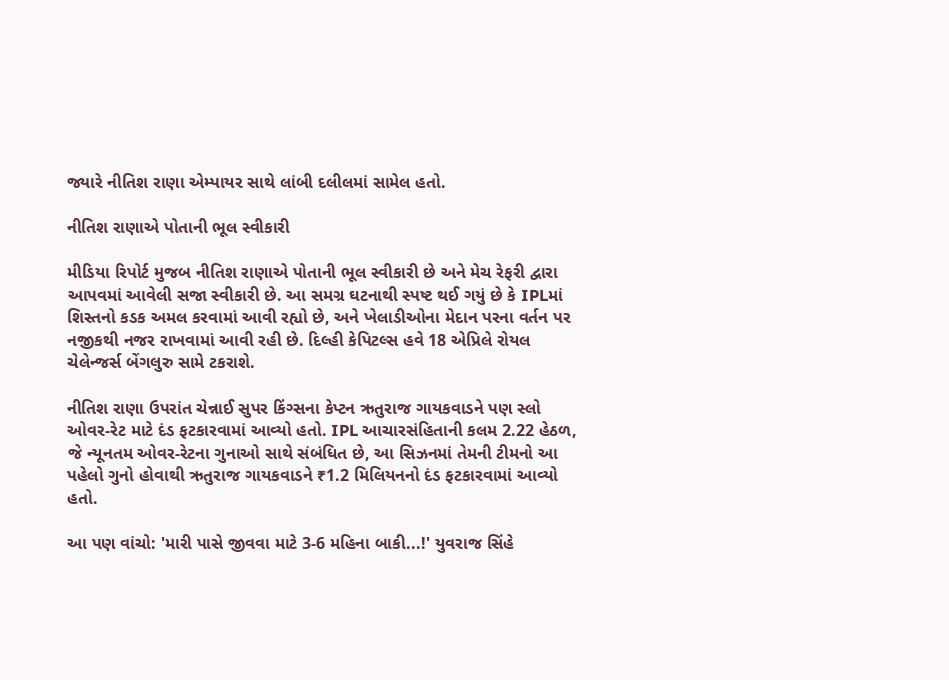જ્યારે નીતિશ રાણા એમ્પાયર સાથે લાંબી દલીલમાં સામેલ હતો.

નીતિશ રાણાએ પોતાની ભૂલ સ્વીકારી

મીડિયા રિપોર્ટ મુજબ નીતિશ રાણાએ પોતાની ભૂલ સ્વીકારી છે અને મેચ રેફરી દ્વારા આપવમાં આવેલી સજા સ્વીકારી છે. આ સમગ્ર ઘટનાથી સ્પષ્ટ થઈ ગયું છે કે IPLમાં શિસ્તનો કડક અમલ કરવામાં આવી રહ્યો છે, અને ખેલાડીઓના મેદાન પરના વર્તન પર નજીકથી નજર રાખવામાં આવી રહી છે. દિલ્હી કેપિટલ્સ હવે 18 એપ્રિલે રોયલ ચેલેન્જર્સ બેંગલુરુ સામે ટકરાશે.

નીતિશ રાણા ઉપરાંત ચેન્નાઈ સુપર કિંગ્સના કેપ્ટન ઋતુરાજ ગાયકવાડને પણ સ્લો ઓવર-રેટ માટે દંડ ફટકારવામાં આવ્યો હતો. IPL આચારસંહિતાની કલમ 2.22 હેઠળ, જે ન્યૂનતમ ઓવર-રેટના ગુનાઓ સાથે સંબંધિત છે, આ સિઝનમાં તેમની ટીમનો આ પહેલો ગુનો હોવાથી ઋતુરાજ ગાયકવાડને ₹1.2 મિલિયનનો દંડ ફટકારવામાં આવ્યો હતો.

આ પણ વાંચો: 'મારી પાસે જીવવા માટે 3-6 મહિના બાકી...!' યુવરાજ સિંહે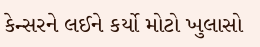કેન્સરને લઈને કર્યો મોટો ખુલાસો